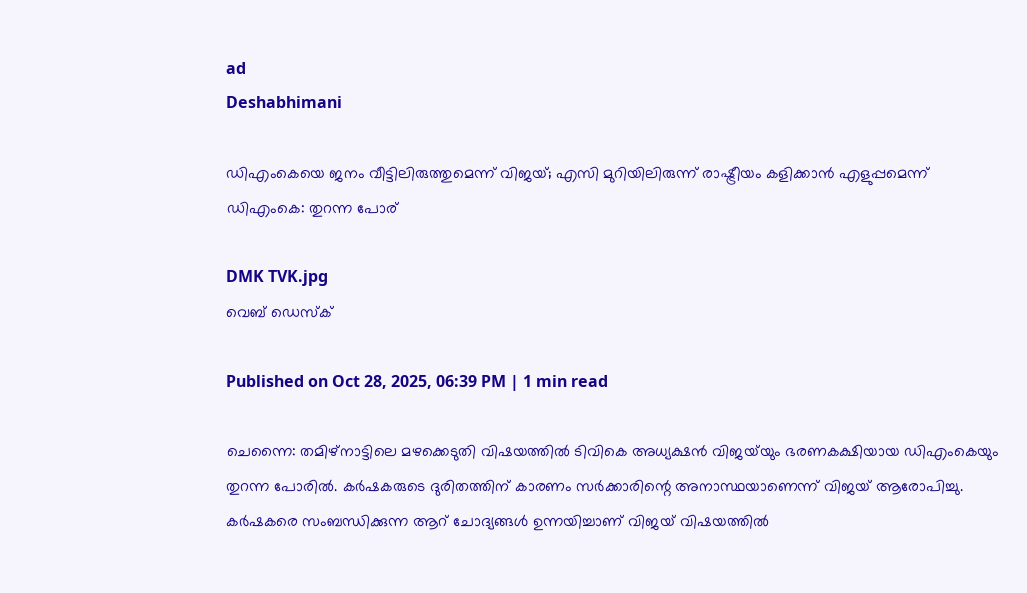ad
Deshabhimani

ഡിഎംകെയെ ജനം വീട്ടിലിരുത്തുമെന്ന് വിജയ്; എസി മുറിയിലിരുന്ന് രാഷ്ട്രീയം കളിക്കാൻ എളുപ്പമെന്ന് ഡിഎംകെ: തുറന്ന പോര്

DMK TVK.jpg
വെബ് ഡെസ്ക്

Published on Oct 28, 2025, 06:39 PM | 1 min read

ചെന്നൈ: തമിഴ്‌നാട്ടിലെ മഴക്കെടുതി വിഷയത്തിൽ ടിവികെ അധ്യക്ഷൻ വിജയ്‌യും ഭരണകക്ഷിയായ ഡിഎംകെയും തുറന്ന പോരിൽ. കർഷകരുടെ ദുരിതത്തിന് കാരണം സർക്കാരിന്റെ അനാസ്ഥയാണെന്ന് വിജയ് ആരോപിച്ചു. കർഷകരെ സംബന്ധിക്കുന്ന ആറ് ചോദ്യങ്ങൾ ഉന്നയിച്ചാണ് വിജയ് വിഷയത്തിൽ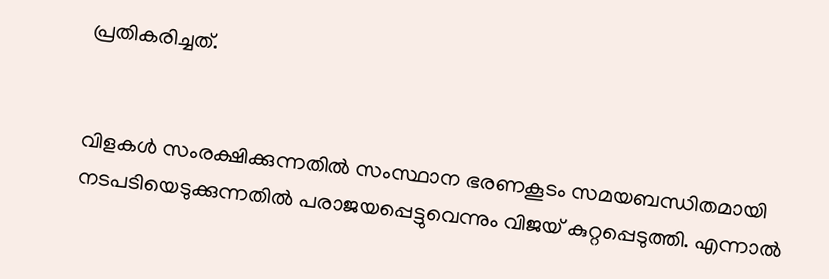പ്രതികരിച്ചത്.


വിളകൾ സംരക്ഷിക്കുന്നതിൽ സംസ്ഥാന ഭരണകൂടം സമയബന്ധിതമായി നടപടിയെടുക്കുന്നതിൽ പരാജയപ്പെട്ടുവെന്നും വിജയ് കുറ്റപ്പെടുത്തി. എന്നാൽ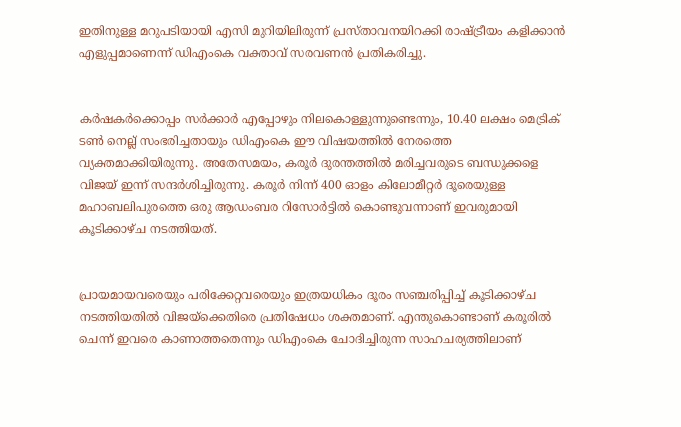ഇതിനുള്ള മറുപടിയായി എസി മുറിയിലിരുന്ന് പ്രസ്താവനയിറക്കി രാഷ്ട്രീയം കളിക്കാൻ എളുപ്പമാണെന്ന് ഡിഎംകെ വക്താവ് സരവണൻ പ്രതികരിച്ചു.


കർഷകർക്കൊപ്പം സർക്കാർ എപ്പോഴും നിലകൊള്ളുന്നുണ്ടെന്നും, 10.40 ലക്ഷം മെട്രിക് ടൺ നെല്ല് സംഭരിച്ചതായും ഡിഎംകെ ഈ വിഷയത്തിൽ നേരത്തെ വ്യക്തമാക്കിയിരുന്നു. അതേസമയം, കരൂർ ദുരന്തത്തിൽ മരിച്ചവരുടെ ബന്ധുക്കളെ വിജയ് ഇന്ന് സന്ദർശിച്ചിരുന്നു. കരൂർ നിന്ന് 400 ഓളം കിലോമീറ്റർ ദൂരെയുള്ള മഹാബലിപുരത്തെ ഒരു ആഡംബര റിസോർട്ടിൽ കൊണ്ടുവന്നാണ് ഇവരുമായി കൂടിക്കാഴ്ച നടത്തിയത്.


പ്രായമായവരെയും പരിക്കേറ്റവരെയും ഇത്രയധികം ദൂരം സഞ്ചരിപ്പിച്ച് കൂടിക്കാഴ്ച നടത്തിയതിൽ വിജയ്‌ക്കെതിരെ പ്രതിഷേധം ശക്തമാണ്. എന്തുകൊണ്ടാണ് കരൂരിൽ ചെന്ന് ഇവരെ കാണാത്തതെന്നും ഡിഎംകെ ചോദിച്ചിരുന്ന സാഹചര്യത്തിലാണ്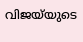വിജയ്‌യുടെ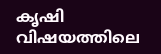കൃഷി വിഷയത്തിലെ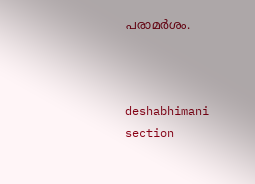പരാമർശം.



deshabhimani section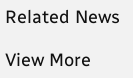Related News

View More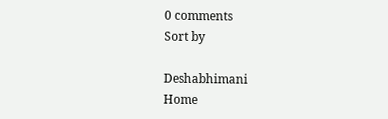0 comments
Sort by

Deshabhimani
Home